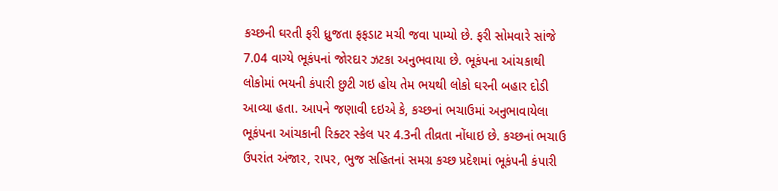કચ્છની ઘરતી ફરી ધ્રુજતા ફફડાટ મચી જવા પામ્યો છે. ફરી સોમવારે સાંજે 7.04 વાગ્યે ભૂકંપનાં જોરદાર ઝટકા અનુભવાયા છે. ભૂકંપના આંચકાથી લોકોમાં ભયની કંપારી છુટી ગઇ હોય તેમ ભયથી લોકો ઘરની બહાર દોડી આવ્યા હતા. આપને જણાવી દઇએ કે, કચ્છનાં ભચાઉમાં અનુભાવાયેલા ભૂકંપના આંચકાની રિક્ટર સ્કેલ પર 4.3ની તીવ્રતા નોંધાઇ છે. કચ્છનાં ભચાઉ ઉપરાંત અંજાર, રાપર, ભુજ સહિતનાં સમગ્ર કચ્છ પ્રદેશમાં ભૂકંપની કંપારી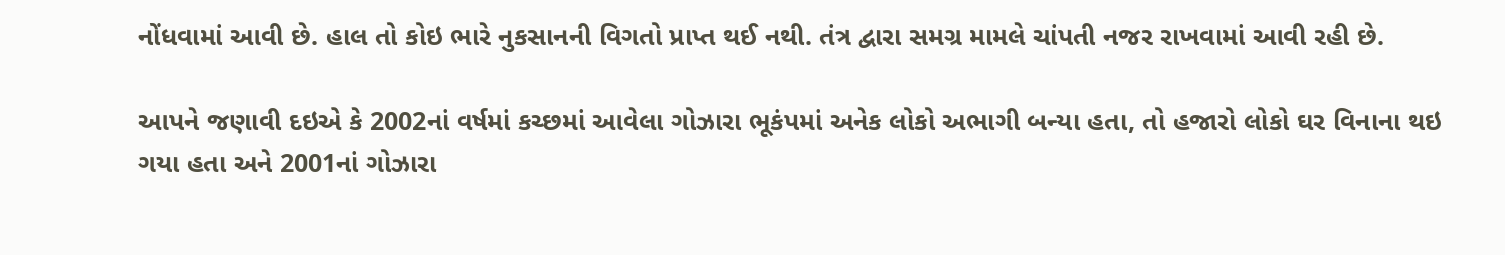નોંધવામાં આવી છે. હાલ તો કોઇ ભારે નુકસાનની વિગતો પ્રાપ્ત થઈ નથી. તંત્ર દ્વારા સમગ્ર મામલે ચાંપતી નજર રાખવામાં આવી રહી છે.

આપને જણાવી દઇએ કે 2002નાં વર્ષમાં કચ્છમાં આવેલા ગોઝારા ભૂકંપમાં અનેક લોકો અભાગી બન્યા હતા, તો હજારો લોકો ઘર વિનાના થઇ ગયા હતા અને 2001નાં ગોઝારા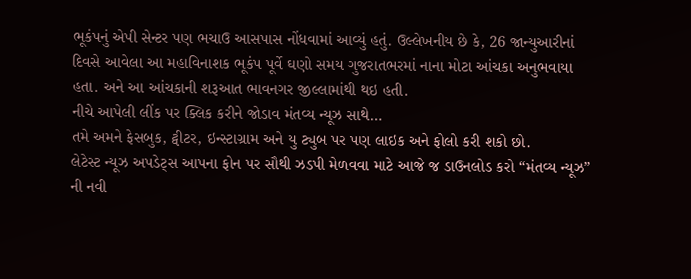ભૂકંપનું એપી સેન્ટર પણ ભચાઉ આસપાસ નોંધવામાં આવ્યું હતું. ઉલ્લેખનીય છે કે, 26 જાન્યુઆરીનાં દિવસે આવેલા આ મહાવિનાશક ભૂકંપ પૂર્વે ઘણો સમય ગુજરાતભરમાં નાના મોટા આંચકા અનુભવાયા હતા. અને આ આંચકાની શરૂઆત ભાવનગર જીલ્લામાંથી થઇ હતી.
નીચે આપેલી લીંક પર ક્લિક કરીને જોડાવ મંતવ્ય ન્યૂઝ સાથે…
તમે અમને ફેસબુક, ટ્વીટર, ઇન્સ્ટાગ્રામ અને યુ ટ્યુબ પર પણ લાઇક અને ફોલો કરી શકો છો.
લેટેસ્ટ ન્યૂઝ અપડેટ્સ આપના ફોન પર સૌથી ઝડપી મેળવવા માટે આજે જ ડાઉનલોડ કરો “મંતવ્ય ન્યૂઝ” ની નવી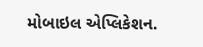મોબાઇલ એપ્લિકેશન.